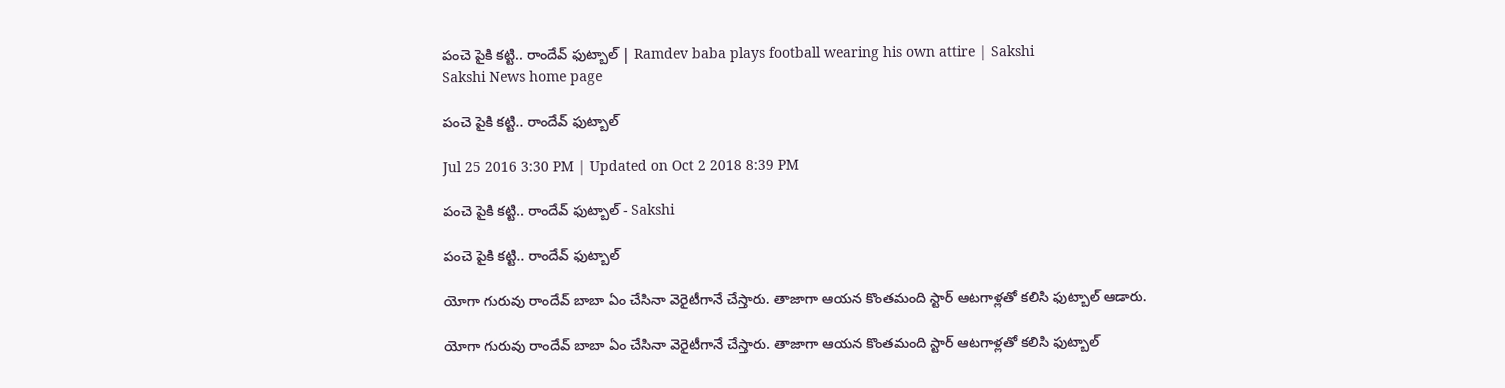పంచె పైకి కట్టి.. రాందేవ్ ఫుట్బాల్ | Ramdev baba plays football wearing his own attire | Sakshi
Sakshi News home page

పంచె పైకి కట్టి.. రాందేవ్ ఫుట్బాల్

Jul 25 2016 3:30 PM | Updated on Oct 2 2018 8:39 PM

పంచె పైకి కట్టి.. రాందేవ్ ఫుట్బాల్ - Sakshi

పంచె పైకి కట్టి.. రాందేవ్ ఫుట్బాల్

యోగా గురువు రాందేవ్ బాబా ఏం చేసినా వెరైటీగానే చేస్తారు. తాజాగా ఆయన కొంతమంది స్టార్ ఆటగాళ్లతో కలిసి ఫుట్బాల్ ఆడారు.

యోగా గురువు రాందేవ్ బాబా ఏం చేసినా వెరైటీగానే చేస్తారు. తాజాగా ఆయన కొంతమంది స్టార్ ఆటగాళ్లతో కలిసి ఫుట్బాల్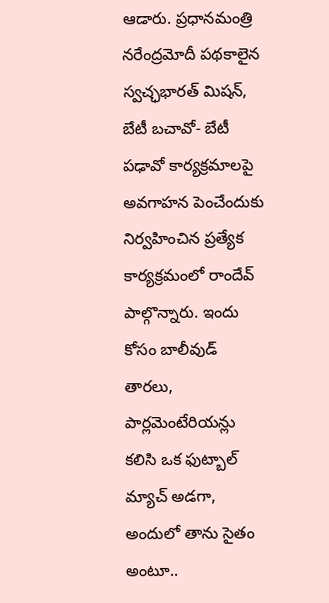ఆడారు. ప్రధానమంత్రి నరేంద్రమోదీ పథకాలైన స్వచ్ఛభారత్ మిషన్, బేటీ బచావో- బేటీ పఢావో కార్యక్రమాలపై అవగాహన పెంచేందుకు నిర్వహించిన ప్రత్యేక కార్యక్రమంలో రాందేవ్ పాల్గొన్నారు. ఇందు కోసం బాలీవుడ్ తారలు, పార్లమెంటేరియన్లు కలిసి ఒక ఫుట్బాల్ మ్యాచ్ అడగా, అందులో తాను సైతం అంటూ..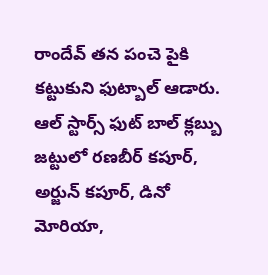రాందేవ్ తన పంచె పైకి కట్టుకుని ఫుట్బాల్ ఆడారు. ఆల్ స్టార్స్ ఫుట్ బాల్ క్లబ్బు జట్టులో రణబీర్ కపూర్, అర్జున్ కపూర్, డినో మోరియా,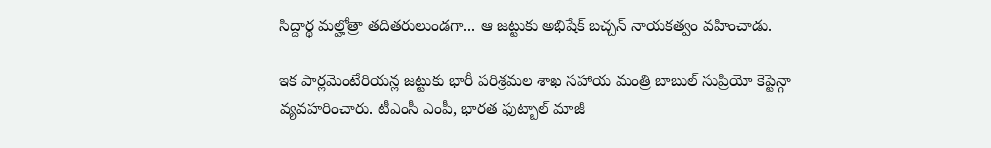సిద్దార్థ మల్హోత్రా తదితరులుండగా... ఆ జట్టుకు అభిషేక్ బచ్చన్ నాయకత్వం వహించాడు.

ఇక పార్లమెంటేరియన్ల జట్టుకు భారీ పరిశ్రమల శాఖ సహాయ మంత్రి బాబుల్ సుప్రియో కెప్టెన్గా వ్యవహరించారు. టీఎంసీ ఎంపీ, భారత ఫుట్బాల్ మాజీ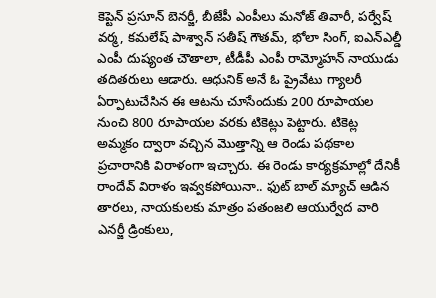కెప్టెన్ ప్రసూన్ బెనర్జీ, బీజేపీ ఎంపీలు మనోజ్ తివారీ, పర్వేష్ వర్మ, కమలేష్ పాశ్వాన్ సతీష్ గౌతమ్, భోలా సింగ్, ఐఎన్ఎల్డీ ఎంపీ దుష్యంత చౌతాలా, టీడీపీ ఎంపీ రామ్మోహన్ నాయుడు తదితరులు ఆడారు. ఆధునిక్ అనే ఓ ప్రైవేటు గ్యాలరీ ఏర్పాటుచేసిన ఈ ఆటను చూసేందుకు 200 రూపాయల నుంచి 800 రూపాయల వరకు టికెట్లు పెట్టారు. టికెట్ల అమ్మకం ద్వారా వచ్చిన మొత్తాన్ని ఆ రెండు పథకాల ప్రచారానికి విరాళంగా ఇచ్చారు. ఈ రెండు కార్యక్రమాల్లో దేనికీ రాందేవ్ విరాళం ఇవ్వకపోయినా.. ఫుట్ బాల్ మ్యాచ్ ఆడిన తారలు, నాయకులకు మాత్రం పతంజలి ఆయుర్వేద వారి ఎనర్జీ డ్రింకులు,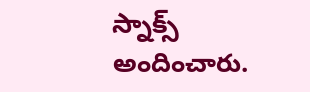స్నాక్స్ అందించారు.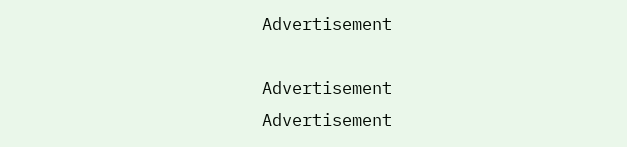Advertisement

Advertisement
Advertisement